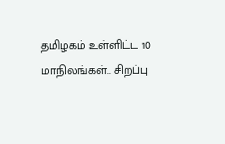தமிழகம் உள்ளிட்ட 10 மாநிலங்கள்.. சிறப்பு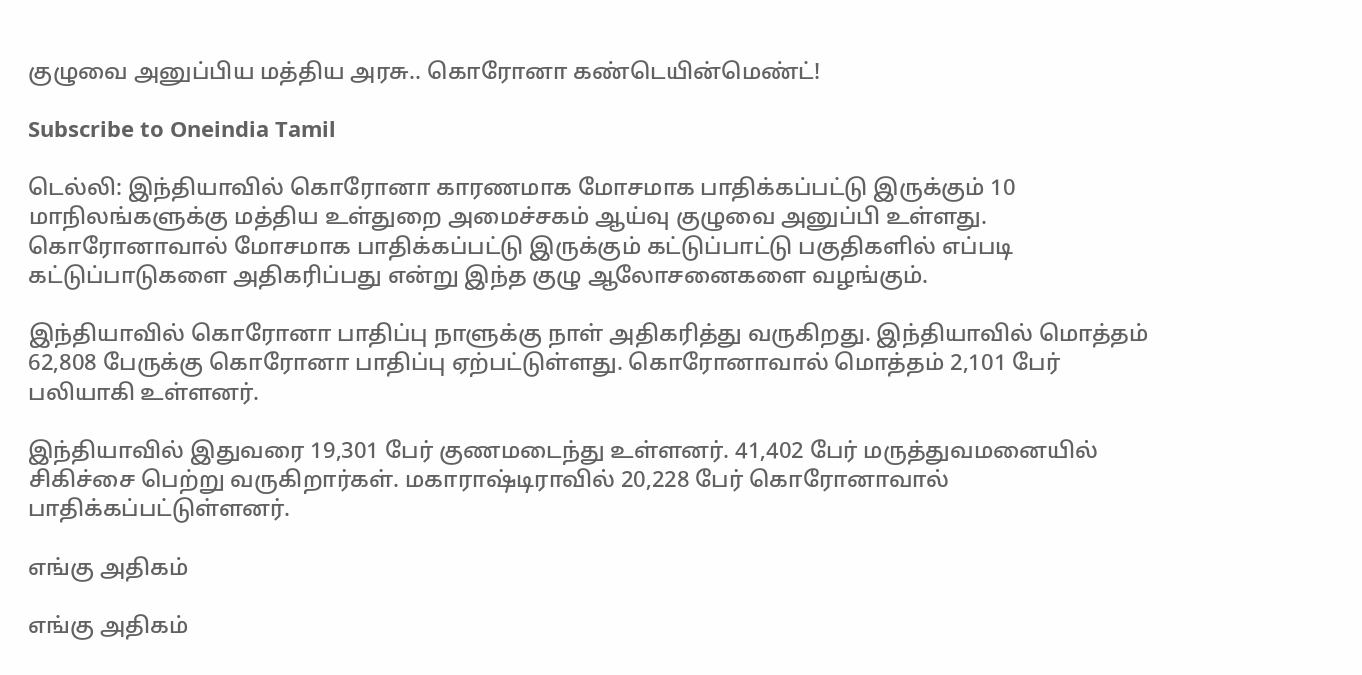குழுவை அனுப்பிய மத்திய அரசு.. கொரோனா கண்டெயின்மெண்ட்!

Subscribe to Oneindia Tamil

டெல்லி: இந்தியாவில் கொரோனா காரணமாக மோசமாக பாதிக்கப்பட்டு இருக்கும் 10 மாநிலங்களுக்கு மத்திய உள்துறை அமைச்சகம் ஆய்வு குழுவை அனுப்பி உள்ளது. கொரோனாவால் மோசமாக பாதிக்கப்பட்டு இருக்கும் கட்டுப்பாட்டு பகுதிகளில் எப்படி கட்டுப்பாடுகளை அதிகரிப்பது என்று இந்த குழு ஆலோசனைகளை வழங்கும்.

இந்தியாவில் கொரோனா பாதிப்பு நாளுக்கு நாள் அதிகரித்து வருகிறது. இந்தியாவில் மொத்தம் 62,808 பேருக்கு கொரோனா பாதிப்பு ஏற்பட்டுள்ளது. கொரோனாவால் மொத்தம் 2,101 பேர் பலியாகி உள்ளனர்.

இந்தியாவில் இதுவரை 19,301 பேர் குணமடைந்து உள்ளனர். 41,402 பேர் மருத்துவமனையில் சிகிச்சை பெற்று வருகிறார்கள். மகாராஷ்டிராவில் 20,228 பேர் கொரோனாவால் பாதிக்கப்பட்டுள்ளனர்.

எங்கு அதிகம்

எங்கு அதிகம்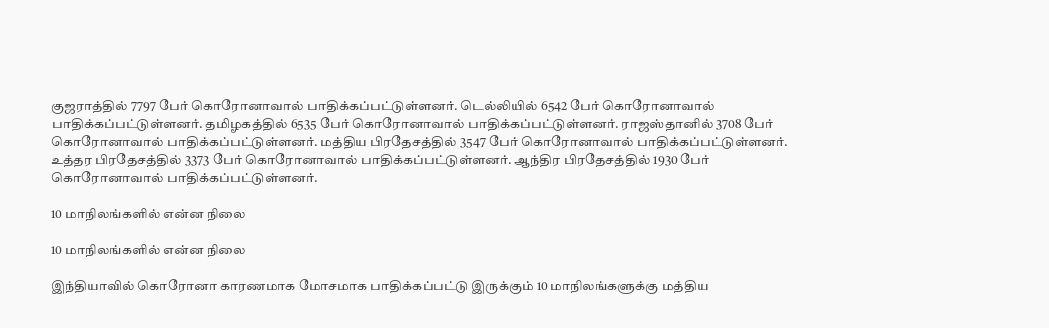குஜராத்தில் 7797 பேர் கொரோனாவால் பாதிக்கப்பட்டுள்ளனர். டெல்லியில் 6542 பேர் கொரோனாவால் பாதிக்கப்பட்டுள்ளனர். தமிழகத்தில் 6535 பேர் கொரோனாவால் பாதிக்கப்பட்டுள்ளனர். ராஜஸ்தானில் 3708 பேர் கொரோனாவால் பாதிக்கப்பட்டுள்ளனர். மத்திய பிரதேசத்தில் 3547 பேர் கொரோனாவால் பாதிக்கப்பட்டுள்ளனர். உத்தர பிரதேசத்தில் 3373 பேர் கொரோனாவால் பாதிக்கப்பட்டுள்ளனர். ஆந்திர பிரதேசத்தில் 1930 பேர் கொரோனாவால் பாதிக்கப்பட்டுள்ளனர்.

10 மாநிலங்களில் என்ன நிலை

10 மாநிலங்களில் என்ன நிலை

இந்தியாவில் கொரோனா காரணமாக மோசமாக பாதிக்கப்பட்டு இருக்கும் 10 மாநிலங்களுக்கு மத்திய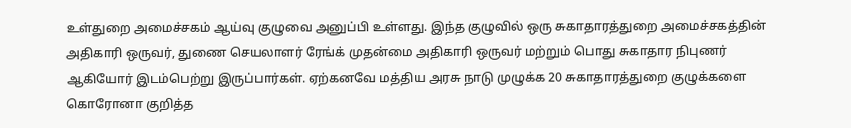உள்துறை அமைச்சகம் ஆய்வு குழுவை அனுப்பி உள்ளது. இந்த குழுவில் ஒரு சுகாதாரத்துறை அமைச்சகத்தின் அதிகாரி ஒருவர், துணை செயலாளர் ரேங்க் முதன்மை அதிகாரி ஒருவர் மற்றும் பொது சுகாதார நிபுணர் ஆகியோர் இடம்பெற்று இருப்பார்கள். ஏற்கனவே மத்திய அரசு நாடு முழுக்க 20 சுகாதாரத்துறை குழுக்களை கொரோனா குறித்த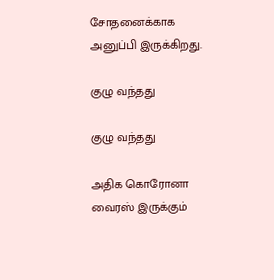சோதனைக்காக அனுப்பி இருக்கிறது.

குழு வந்தது

குழு வந்தது

அதிக கொரோனா வைரஸ் இருக்கும்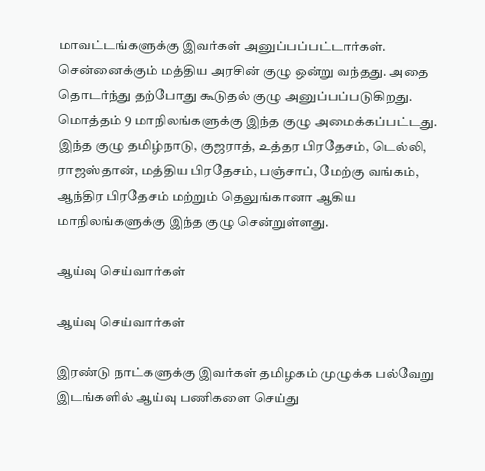மாவட்டங்களுக்கு இவர்கள் அனுப்பப்பட்டார்கள். சென்னைக்கும் மத்திய அரசின் குழு ஒன்று வந்தது. அதை தொடர்ந்து தற்போது கூடுதல் குழு அனுப்பப்படுகிறது. மொத்தம் 9 மாநிலங்களுக்கு இந்த குழு அமைக்கப்பட்டது. இந்த குழு தமிழ்நாடு, குஜராத், உத்தர பிரதேசம், டெல்லி, ராஜஸ்தான், மத்திய பிரதேசம், பஞ்சாப், மேற்கு வங்கம், ஆந்திர பிரதேசம் மற்றும் தெலுங்கானா ஆகிய மாநிலங்களுக்கு இந்த குழு சென்றுள்ளது.

ஆய்வு செய்வார்கள்

ஆய்வு செய்வார்கள்

இரண்டு நாட்களுக்கு இவர்கள் தமிழகம் முழுக்க பல்வேறு இடங்களில் ஆய்வு பணிகளை செய்து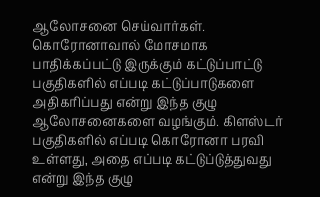ஆலோசனை செய்வார்கள். கொரோனாவால் மோசமாக பாதிக்கப்பட்டு இருக்கும் கட்டுப்பாட்டு பகுதிகளில் எப்படி கட்டுப்பாடுகளை அதிகரிப்பது என்று இந்த குழு ஆலோசனைகளை வழங்கும். கிளஸ்டர் பகுதிகளில் எப்படி கொரோனா பரவி உள்ளது, அதை எப்படி கட்டுப்டுத்துவது என்று இந்த குழு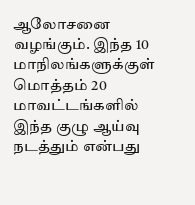ஆலோசனை வழங்கும். இந்த 10 மாநிலங்களுக்குள் மொத்தம் 20 மாவட்டங்களில் இந்த குழு ஆய்வு நடத்தும் என்பது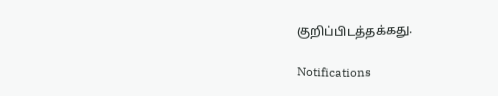குறிப்பிடத்தக்கது.

Notifications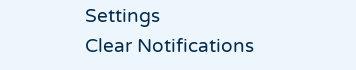Settings
Clear Notifications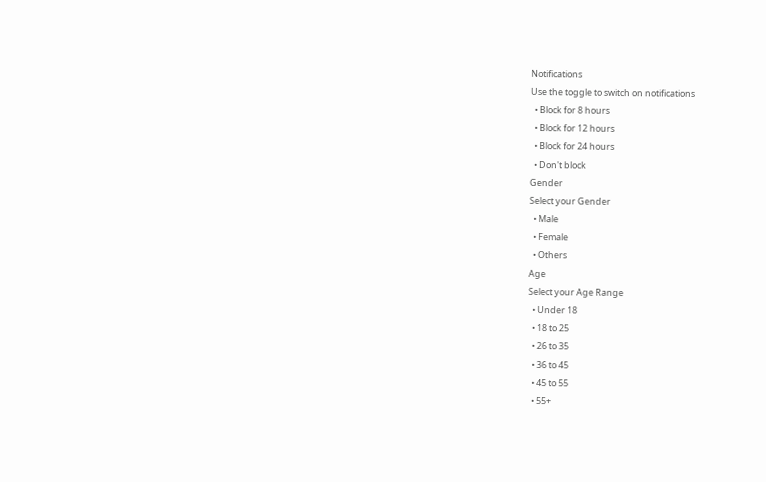Notifications
Use the toggle to switch on notifications
  • Block for 8 hours
  • Block for 12 hours
  • Block for 24 hours
  • Don't block
Gender
Select your Gender
  • Male
  • Female
  • Others
Age
Select your Age Range
  • Under 18
  • 18 to 25
  • 26 to 35
  • 36 to 45
  • 45 to 55
  • 55+